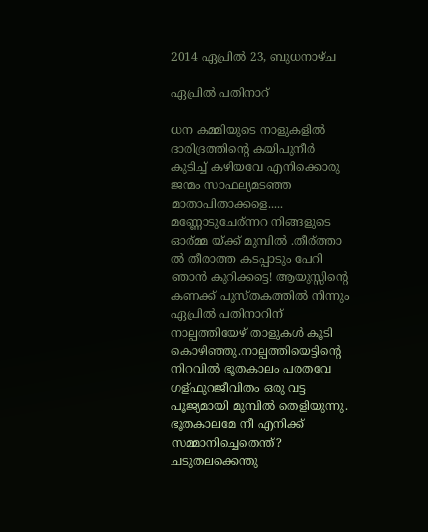2014 ഏപ്രിൽ 23, ബുധനാഴ്‌ച

ഏപ്രില്‍ പതിനാറ്

ധന കമ്മിയുടെ നാളുകളില്‍ ദാരിദ്രത്തിന്റെ കയിപുനീര്‍ കുടിച്ച് കഴിയവേ എനിക്കൊരു ജന്മം സാഫല്യമടഞ്ഞ മാതാപിതാക്കളെ..... മണ്ണോടുചേര്ന്നറ നിങ്ങളുടെ ഓര്മ്മ യ്ക്ക്‌ മുമ്പില്‍ .തീര്ത്താ ല്‍ തീരാത്ത കടപ്പാടും പേറി ഞാന്‍ കുറിക്കട്ടെ! ആയുസ്സിന്റെ കണക്ക്‌ പുസ്തകത്തില്‍ നിന്നും ഏപ്രില്‍ പതിനാറിന് നാല്പത്തിയേഴ് താളുകള്‍ കൂടി കൊഴിഞ്ഞു.നാല്പത്തിയെട്ടിന്റെ നിറവില്‍ ഭൂതകാലം പരതവേ ഗള്ഫുറജീവിതം ഒരു വട്ട പൂജ്യമായി മുമ്പില്‍ തെളിയുന്നു. ഭൂതകാലമേ നീ എനിക്ക് സമ്മാനിച്ചെതെന്ത്? ചടുതലക്കെന്തു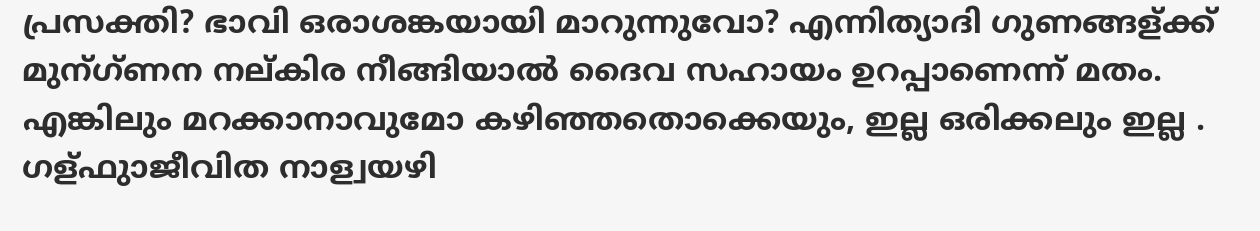പ്രസക്തി? ഭാവി ഒരാശങ്കയായി മാറുന്നുവോ? എന്നിത്യാദി ഗുണങ്ങള്ക്ക് മുന്ഗ്ണന നല്കിര നീങ്ങിയാല്‍ ദൈവ സഹായം ഉറപ്പാണെന്ന് മതം. എങ്കിലും മറക്കാനാവുമോ കഴിഞ്ഞതൊക്കെയും, ഇല്ല ഒരിക്കലും ഇല്ല . ഗള്ഫുാജീവിത നാള്വയഴി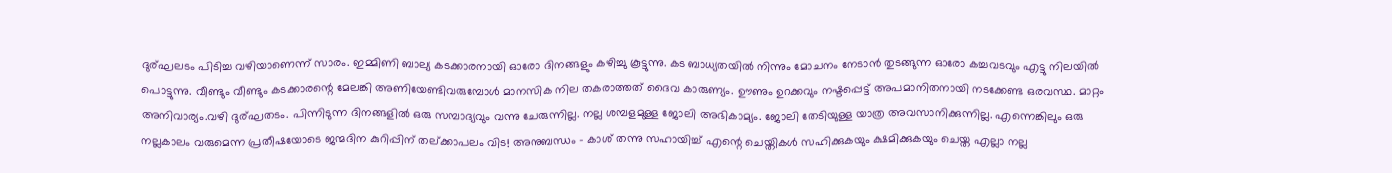ദുര്ഘലടം പിടിച്ച വഴിയാണെന്ന് സാരം. ഇമ്മിണി ബാല്യ കടക്കാരനായി ഓരോ ദിനങ്ങളും കഴിച്ചു കൂട്ടുന്നു. കട ബാധ്യതയില്‍ നിന്നും മോചനം നേടാന്‍ തുടങ്ങുന്ന ഓരോ കച്ചവടവും എട്ടു നിലയില്‍ പൊട്ടുന്നു. വീണ്ടും വീണ്ടും കടക്കാരന്റെ മേലങ്കി അണിയേണ്ടിവരുമ്പോള്‍ മാനസിക നില തകരാത്തത് ദൈവ കാരുണ്യം. ഊണും ഉറക്കവും നഷ്ടപ്പെട്ട് അപമാനിതനായി നടക്കേണ്ട ഒരവസ്ഥ. മാറ്റം അനിവാര്യം.വഴി ദുര്ഘതടം. പിന്നിടുന്ന ദിനങ്ങളില്‍ ഒരു സമ്പാദ്യവും വന്നു ചേരുന്നില്ല. നല്ല ശമ്പളമുള്ള ജോലി അഭികാമ്യം. ജോലി തേടിയുള്ള യാത്ര അവസാനിക്കുന്നില്ല. എന്നെങ്കിലും ഒരു നല്ലകാലം വരുമെന്ന പ്രതീഷയോടെ ജന്മദിന കുറിപ്പിന് തല്ക്കാപലം വിട! അനുബന്ധം – കാശ് തന്നു സഹായിച്ച് എന്റെ ചെയ്തികള്‍ സഹിക്കുകയും ക്ഷമിക്കുകയും ചെയ്ത എല്ലാ നല്ല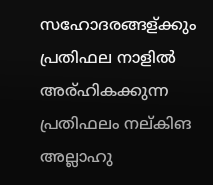സഹോദരങ്ങള്ക്കും പ്രതിഫല നാളില്‍ അര്ഹികക്കുന്ന പ്രതിഫലം നല്കിങ അല്ലാഹു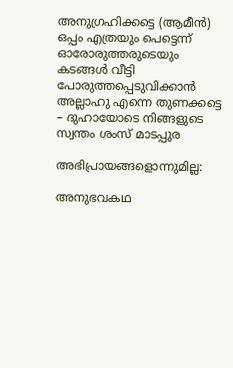അനുഗ്രഹിക്കട്ടെ (ആമീന്‍) ഒപ്പം എത്രയും പെട്ടെന്ന് ഓരോരുത്തരുടെയും കടങ്ങള്‍ വീട്ടി പോരുത്തപ്പെടുവിക്കാന്‍ അല്ലാഹു എന്നെ തുണക്കട്ടെ – ദുഹായോടെ നിങ്ങളുടെ സ്വന്തം ശംസ് മാടപ്പുര

അഭിപ്രായങ്ങളൊന്നുമില്ല:

അനുഭവകഥ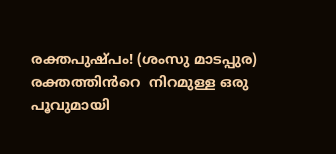രക്തപുഷ്പം! (ശംസു മാടപ്പുര) രക്തത്തിൻറെ  നിറമുള്ള ഒരു പൂവുമായി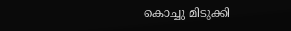കൊച്ചു മിടുക്കി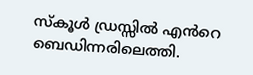സ്കൂൾ ഡ്രസ്സിൽ എൻറെ ബെഡിന്നരിലെത്തി.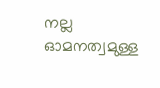നല്ല ഓമനത്വമുള്ള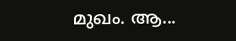മുഖം. ആ...